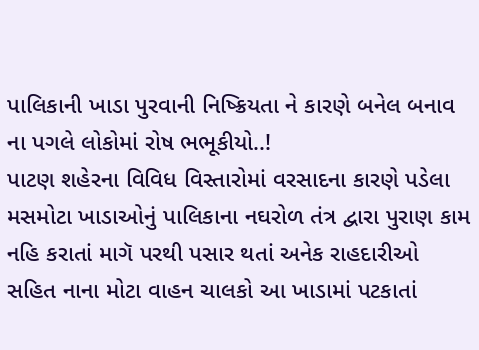પાલિકાની ખાડા પુરવાની નિષ્ક્રિયતા ને કારણે બનેલ બનાવ ના પગલે લોકોમાં રોષ ભભૂકીયો..!
પાટણ શહેરના વિવિધ વિસ્તારોમાં વરસાદના કારણે પડેલા મસમોટા ખાડાઓનું પાલિકાના નઘરોળ તંત્ર દ્વારા પુરાણ કામ નહિ કરાતાં માગૅ પરથી પસાર થતાં અનેક રાહદારીઓ સહિત નાના મોટા વાહન ચાલકો આ ખાડામાં પટકાતાં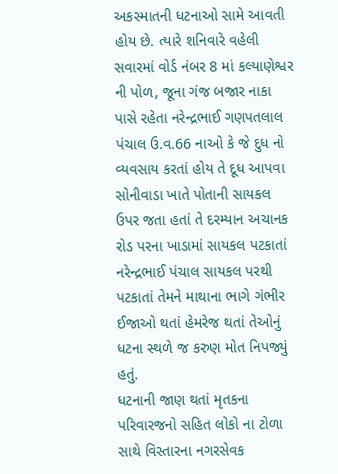અકસ્માતની ધટનાઓ સામે આવતી હોય છે. ત્યારે શનિવારે વહેલી સવારમાં વોર્ડ નંબર 8 માં કલ્યાણેશ્વર ની પોળ, જૂના ગંજ બજાર નાકા પાસે રહેતા નરેન્દ્રભાઈ ગણપતલાલ પંચાલ ઉ.વ.66 નાઓ કે જે દુધ નો વ્યવસાય કરતાં હોય તે દૂધ આપવા સોનીવાડા ખાતે પોતાની સાયકલ ઉપર જતા હતાં તે દરમ્યાન અચાનક રોડ પરના ખાડામાં સાયકલ પટકાતાં નરેન્દ્રભાઈ પંચાલ સાયકલ પરથી પટકાતાં તેમને માથાના ભાગે ગંભીર ઈજાઓ થતાં હેમરેજ થતાં તેઓનું ધટના સ્થળે જ કરુણ મોત નિપજ્યું હતું.
ધટનાની જાણ થતાં મૃતકના પરિવારજનો સહિત લોકો ના ટોળા સાથે વિસ્તારના નગરસેવક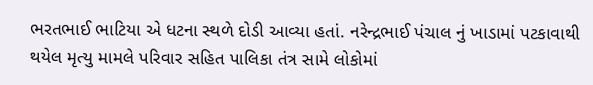ભરતભાઈ ભાટિયા એ ધટના સ્થળે દોડી આવ્યા હતાં. નરેન્દ્રભાઈ પંચાલ નું ખાડામાં પટકાવાથી થયેલ મૃત્યુ મામલે પરિવાર સહિત પાલિકા તંત્ર સામે લોકોમાં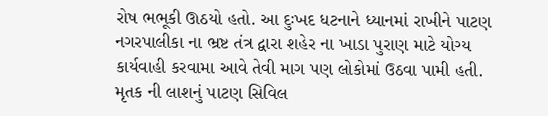રોષ ભભૂકી ઊઠયો હતો. આ દુઃખદ ધટનાને ધ્યાનમાં રાખીને પાટણ નગરપાલીકા ના ભ્રષ્ટ તંત્ર દ્વારા શહેર ના ખાડા પુરાણ માટે યોગ્ય કાર્યવાહી કરવામા આવે તેવી માગ પણ લોકોમાં ઉઠવા પામી હતી. મૃતક ની લાશનું પાટણ સિવિલ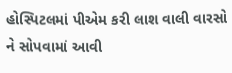હોસ્પિટલમાં પીએમ કરી લાશ વાલી વારસો ને સોપવામાં આવી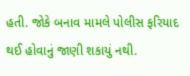હતી. જોકે બનાવ મામલે પોલીસ ફરિયાદ થઈ હોવાનું જાણી શકાયું નથી.